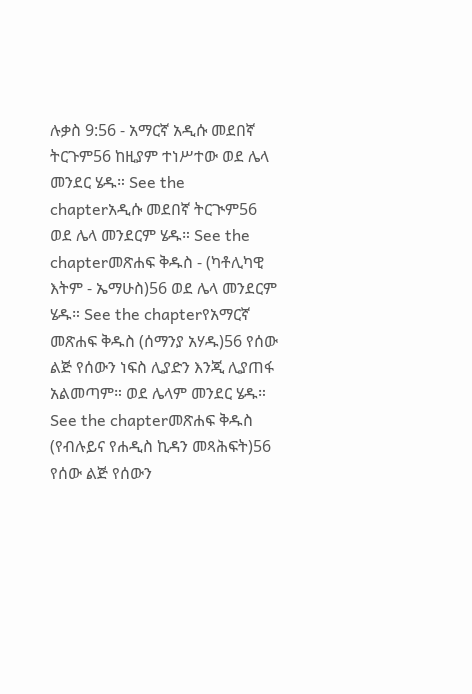ሉቃስ 9:56 - አማርኛ አዲሱ መደበኛ ትርጉም56 ከዚያም ተነሥተው ወደ ሌላ መንደር ሄዱ። See the chapterአዲሱ መደበኛ ትርጒም56 ወደ ሌላ መንደርም ሄዱ። See the chapterመጽሐፍ ቅዱስ - (ካቶሊካዊ እትም - ኤማሁስ)56 ወደ ሌላ መንደርም ሄዱ። See the chapterየአማርኛ መጽሐፍ ቅዱስ (ሰማንያ አሃዱ)56 የሰው ልጅ የሰውን ነፍስ ሊያድን እንጂ ሊያጠፋ አልመጣም። ወደ ሌላም መንደር ሄዱ። See the chapterመጽሐፍ ቅዱስ (የብሉይና የሐዲስ ኪዳን መጻሕፍት)56 የሰው ልጅ የሰውን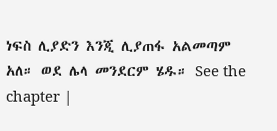ነፍስ ሊያድን እንጂ ሊያጠፋ አልመጣም አለ። ወደ ሌላ መንደርም ሄዱ። See the chapter |